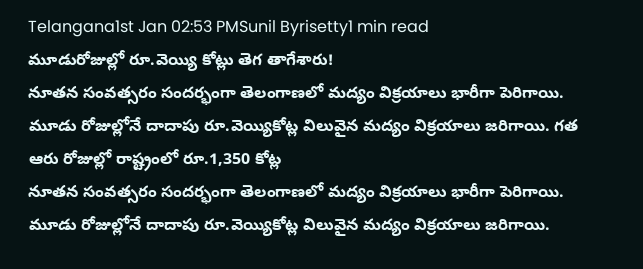Telangana1st Jan 02:53 PMSunil Byrisetty1 min read
మూడురోజుల్లో రూ.వెయ్యి కోట్లు తెగ తాగేశారు!
నూతన సంవత్సరం సందర్భంగా తెలంగాణలో మద్యం విక్రయాలు భారీగా పెరిగాయి. మూడు రోజుల్లోనే దాదాపు రూ.వెయ్యికోట్ల విలువైన మద్యం విక్రయాలు జరిగాయి. గత ఆరు రోజుల్లో రాష్ట్రంలో రూ.1,350 కోట్ల
నూతన సంవత్సరం సందర్భంగా తెలంగాణలో మద్యం విక్రయాలు భారీగా పెరిగాయి.
మూడు రోజుల్లోనే దాదాపు రూ.వెయ్యికోట్ల విలువైన మద్యం విక్రయాలు జరిగాయి.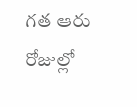గత ఆరు రోజుల్లో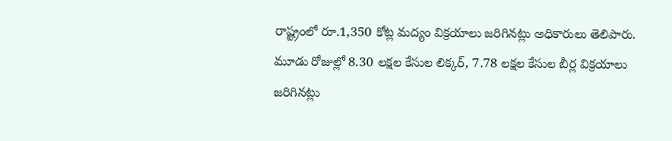రాష్ట్రంలో రూ.1,350 కోట్ల మద్యం విక్రయాలు జరిగినట్లు అధికారులు తెలిపారు.
మూడు రోజుల్లో 8.30 లక్షల కేసుల లిక్కర్, 7.78 లక్షల కేసుల బీర్ల విక్రయాలు జరిగినట్లు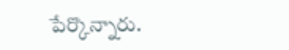పేర్కొన్నారు.